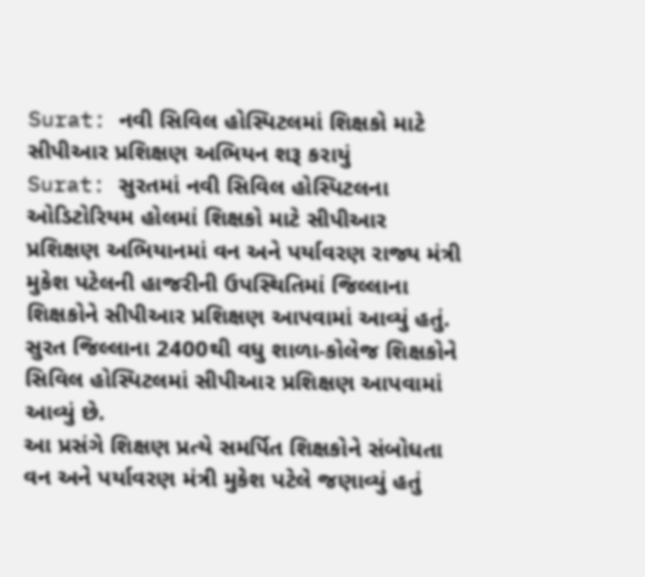Surat: નવી સિવિલ હોસ્પિટલમાં શિક્ષકો માટે સીપીઆર પ્રશિક્ષણ અભિયન શરૂ કરાયું
Surat: સુરતમાં નવી સિવિલ હોસ્પિટલના ઓડિટોરિયમ હોલમાં શિક્ષકો માટે સીપીઆર પ્રશિક્ષણ અભિયાનમાં વન અને પર્યાવરણ રાજ્ય મંત્રી મુકેશ પટેલની હાજરીની ઉપસ્થિતિમાં જિલ્લાના શિક્ષકોને સીપીઆર પ્રશિક્ષણ આપવામાં આવ્યું હતું. સુરત જિલ્લાના 2400થી વધુ શાળા-કોલેજ શિક્ષકોને સિવિલ હોસ્પિટલમાં સીપીઆર પ્રશિક્ષણ આપવામાં આવ્યું છે.
આ પ્રસંગે શિક્ષણ પ્રત્યે સમર્પિત શિક્ષકોને સંબોધતા વન અને પર્યાવરણ મંત્રી મુકેશ પટેલે જણાવ્યું હતું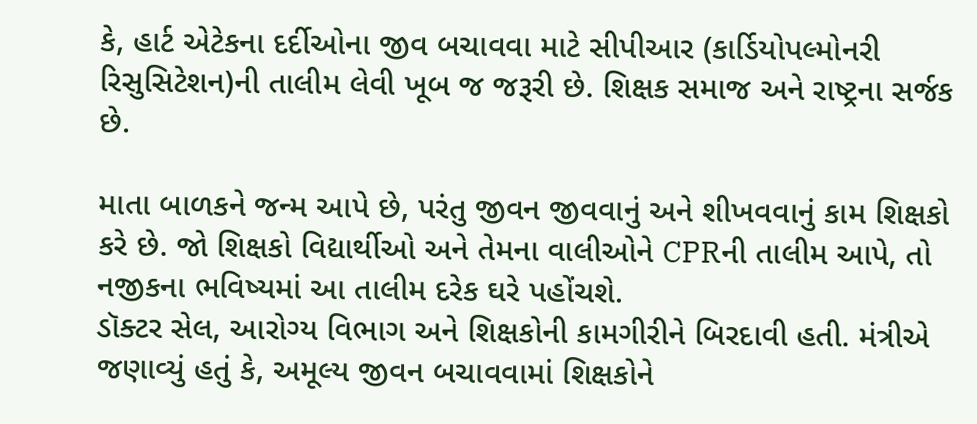કે, હાર્ટ એટેકના દર્દીઓના જીવ બચાવવા માટે સીપીઆર (કાર્ડિયોપલ્મોનરી રિસુસિટેશન)ની તાલીમ લેવી ખૂબ જ જરૂરી છે. શિક્ષક સમાજ અને રાષ્ટ્રના સર્જક છે.

માતા બાળકને જન્મ આપે છે, પરંતુ જીવન જીવવાનું અને શીખવવાનું કામ શિક્ષકો કરે છે. જો શિક્ષકો વિદ્યાર્થીઓ અને તેમના વાલીઓને CPRની તાલીમ આપે, તો નજીકના ભવિષ્યમાં આ તાલીમ દરેક ઘરે પહોંચશે.
ડૉક્ટર સેલ, આરોગ્ય વિભાગ અને શિક્ષકોની કામગીરીને બિરદાવી હતી. મંત્રીએ જણાવ્યું હતું કે, અમૂલ્ય જીવન બચાવવામાં શિક્ષકોને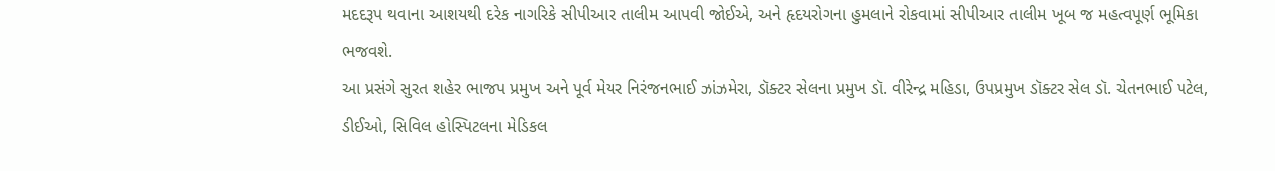મદદરૂપ થવાના આશયથી દરેક નાગરિકે સીપીઆર તાલીમ આપવી જોઈએ, અને હૃદયરોગના હુમલાને રોકવામાં સીપીઆર તાલીમ ખૂબ જ મહત્વપૂર્ણ ભૂમિકા ભજવશે.
આ પ્રસંગે સુરત શહેર ભાજપ પ્રમુખ અને પૂર્વ મેયર નિરંજનભાઈ ઝાંઝમેરા, ડૉક્ટર સેલના પ્રમુખ ડૉ. વીરેન્દ્ર મહિડા, ઉપપ્રમુખ ડૉક્ટર સેલ ડૉ. ચેતનભાઈ પટેલ, ડીઈઓ, સિવિલ હોસ્પિટલના મેડિકલ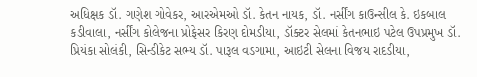અધિક્ષક ડૉ. ગણેશ ગોવેકર, આરએમઓ ડૉ. કેતન નાયક, ડૉ. નર્સીંગ કાઉન્સીલ કે. ઇકબાલ કડીવાલા, નર્સીંગ કોલેજના પ્રોફેસર કિરણ દોમડીયા, ડૉક્ટર સેલમાં કેતનભાઇ પટેલ ઉપપ્રમુખ ડૉ. પ્રિયંકા સોલંકી, સિન્ડીકેટ સભ્ય ડૉ. પારૂલ વડગામા, આઇટી સેલના વિજય રાદડીયા,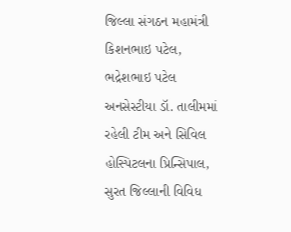જિલ્લા સંગઠન મહામંત્રી કિશનભાઇ પટેલ, ભદ્રેશભાઇ પટેલ અનસેસ્ટીયા ડૉ. તાલીમમાં રહેલી ટીમ અને સિવિલ હોસ્પિટલના પ્રિન્સિપાલ, સુરત જિલ્લાની વિવિધ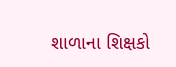શાળાના શિક્ષકો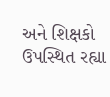અને શિક્ષકો ઉપસ્થિત રહ્યા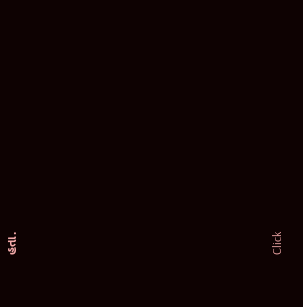હતા.












Click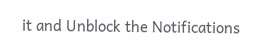it and Unblock the Notifications